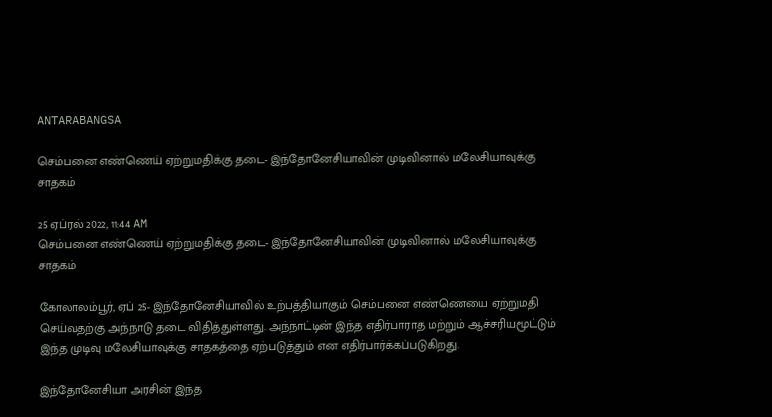ANTARABANGSA

செம்பனை எண்ணெய் ஏற்றுமதிக்கு தடை- இந்தோனேசியாவின் முடிவினால் மலேசியாவுக்கு சாதகம்

25 ஏப்ரல் 2022, 11:44 AM
செம்பனை எண்ணெய் ஏற்றுமதிக்கு தடை- இந்தோனேசியாவின் முடிவினால் மலேசியாவுக்கு சாதகம்

கோலாலம்பூர், ஏப் 25- இந்தோனேசியாவில் உற்பத்தியாகும் செம்பனை எண்ணெயை ஏற்றுமதி செய்வதற்கு அந்நாடு தடை விதித்துள்ளது. அந்நாட்டின் இந்த எதிர்பாராத மற்றும் ஆச்சரியமூட்டும் இந்த முடிவு மலேசியாவுக்கு சாதகத்தை ஏற்படுத்தும் என எதிர்பார்க்கப்படுகிறது.

இந்தோனேசியா அரசின் இந்த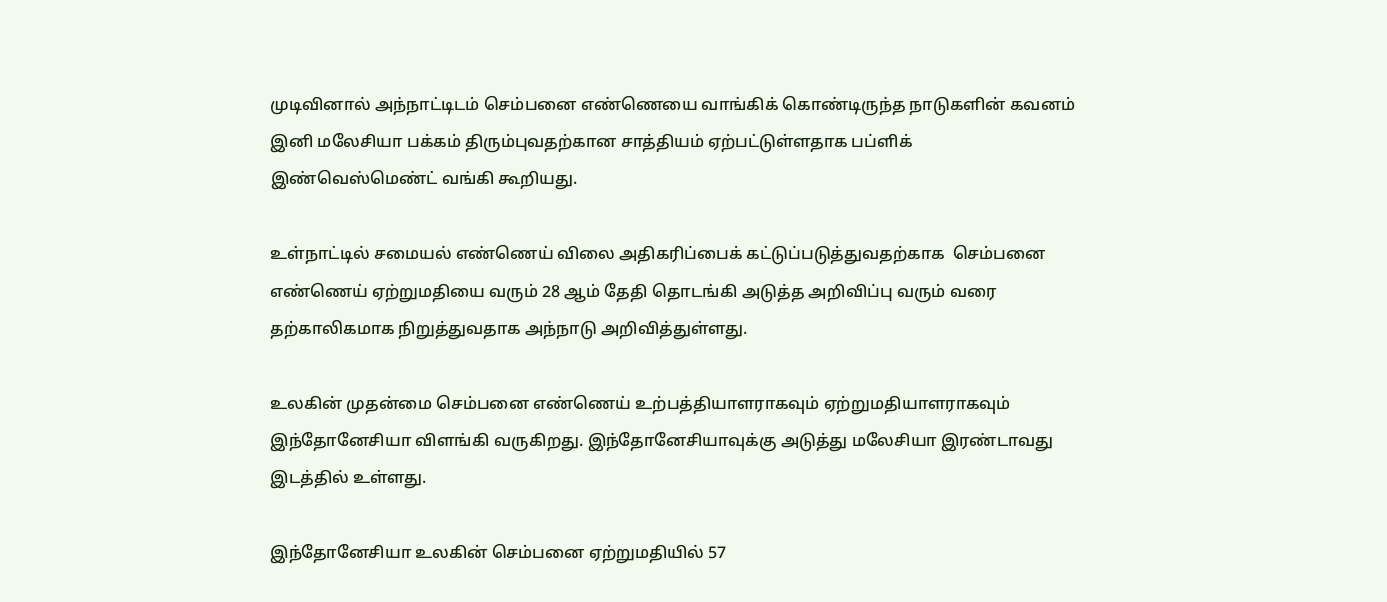முடிவினால் அந்நாட்டிடம் செம்பனை எண்ணெயை வாங்கிக் கொண்டிருந்த நாடுகளின் கவனம் இனி மலேசியா பக்கம் திரும்புவதற்கான சாத்தியம் ஏற்பட்டுள்ளதாக பப்ளிக் இண்வெஸ்மெண்ட் வங்கி கூறியது.

உள்நாட்டில் சமையல் எண்ணெய் விலை அதிகரிப்பைக் கட்டுப்படுத்துவதற்காக  செம்பனை எண்ணெய் ஏற்றுமதியை வரும் 28 ஆம் தேதி தொடங்கி அடுத்த அறிவிப்பு வரும் வரை தற்காலிகமாக நிறுத்துவதாக அந்நாடு அறிவித்துள்ளது.

உலகின் முதன்மை செம்பனை எண்ணெய் உற்பத்தியாளராகவும் ஏற்றுமதியாளராகவும் இந்தோனேசியா விளங்கி வருகிறது. இந்தோனேசியாவுக்கு அடுத்து மலேசியா இரண்டாவது இடத்தில் உள்ளது.

இந்தோனேசியா உலகின் செம்பனை ஏற்றுமதியில் 57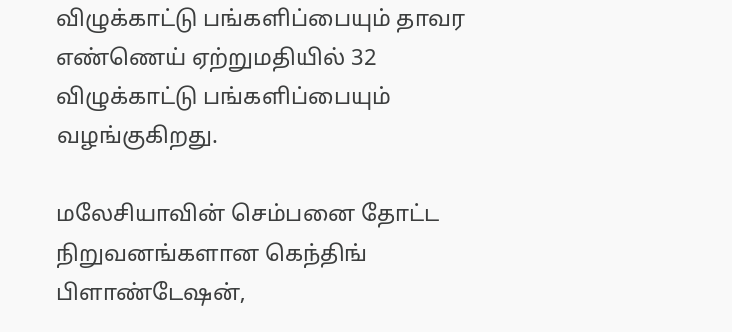விழுக்காட்டு பங்களிப்பையும் தாவர எண்ணெய் ஏற்றுமதியில் 32 விழுக்காட்டு பங்களிப்பையும் வழங்குகிறது.

மலேசியாவின் செம்பனை தோட்ட நிறுவனங்களான கெந்திங் பிளாண்டேஷன்,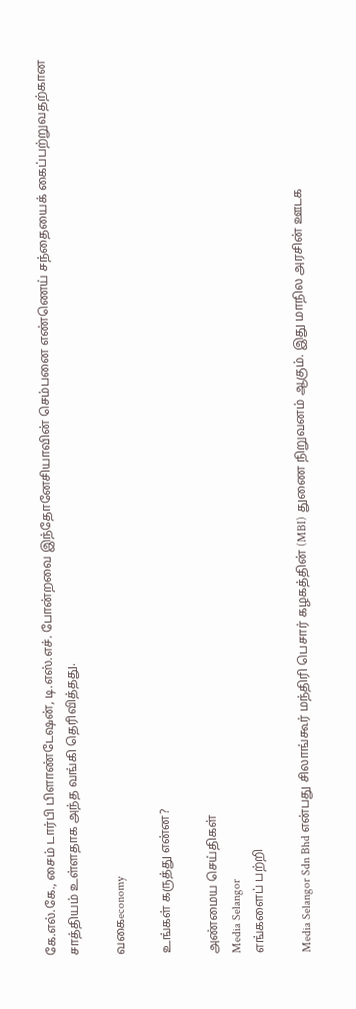கே.எல்.கே., சைம் டார்பி பிளாண்டேஷன், டி.எஸ்.எச். போன்றவை இந்தோனேசியாவின் செம்பனை எண்ணெய் சந்தையைக் கைப்பற்றுவதற்கான சாத்தியம் உள்ளதாக அந்த வங்கி தெரிவித்தது.

வகைeconomy

உங்கள் கருத்து என்ன?

அண்மைய செய்திகள்
Media Selangor
எங்களைப் பற்றி

Media Selangor Sdn Bhd என்பது சிலாங்கூர் மந்திரி பெசார் கழகத்தின் (MBI) துணை நிறுவனம் ஆகும். இது மாநில அரசின் ஊடக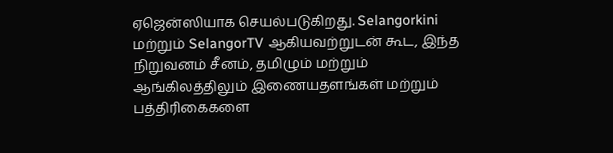ஏஜென்ஸியாக செயல்படுகிறது. Selangorkini மற்றும் SelangorTV ஆகியவற்றுடன் கூட, இந்த நிறுவனம் சீனம், தமிழும் மற்றும் ஆங்கிலத்திலும் இணையதளங்கள் மற்றும் பத்திரிகைகளை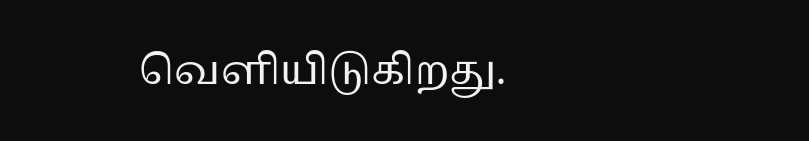வெளியிடுகிறது.